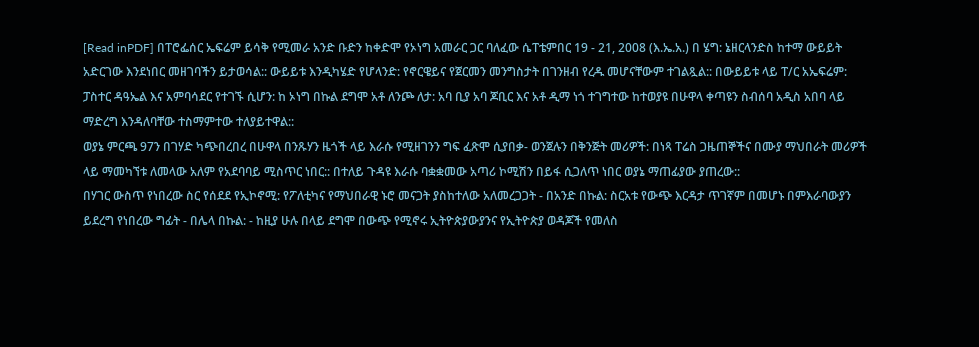[Read inPDF] በፐሮፌሰር ኤፍሬም ይሳቅ የሚመራ አንድ ቡድን ከቀድሞ የኦነግ አመራር ጋር ባለፈው ሴፐቴምበር 19 - 21, 2008 (እ.ኤ.አ.) በ ሄግ: ኔዘርላንድስ ከተማ ውይይት አድርገው እንደነበር መዘገባችን ይታወሳል:: ውይይቱ እንዲካሄድ የሆላንድ: የኖርዌይና የጀርመን መንግስታት በገንዘብ የረዱ መሆናቸውም ተገልጿል:: በውይይቱ ላይ ፐ/ር አኤፍሬም: ፓስተር ዳዓኤል እና አምባሳደር የተገኙ ሲሆን: ከ ኦነግ በኩል ደግሞ አቶ ለንጮ ለታ: አባ ቢያ አባ ጆቢር እና አቶ ዲማ ነጎ ተገግተው ከተወያዩ በሁዋላ ቀጣዩን ስብሰባ አዲስ አበባ ላይ ማድረግ እንዳለባቸው ተስማምተው ተለያይተዋል::
ወያኔ ምርጫ 97ን በገሃድ ካጭበረበረ በሁዋላ በንጹሃን ዜጎች ላይ እራሱ የሚዘገንን ግፍ ፈጽሞ ሲያበቃ- ወንጀሉን በቅንጅት መሪዎች: በነጻ ፐሬስ ጋዜጠኞችና በሙያ ማህበራት መሪዎች ላይ ማመካኘቱ ለመላው አለም የአደባባይ ሚስጥር ነበር:: በተለይ ጉዳዩ እራሱ ባቋቋመው አጣሪ ኮሚሽን በይፋ ሲጋለጥ ነበር ወያኔ ማጠፊያው ያጠረው::
በሃገር ውስጥ የነበረው ስር የሰደደ የኢኮኖሚ: የፖለቲካና የማህበራዊ ኑሮ መናጋት ያስከተለው አለመረጋጋት - በአንድ በኩል: ስርአቱ የውጭ እርዳታ ጥገኛም በመሆኑ በምእራባውያን ይደረግ የነበረው ግፊት - በሌላ በኩል: - ከዚያ ሁሉ በላይ ደግሞ በውጭ የሚኖሩ ኢትዮጵያውያንና የኢትዮጵያ ወዳጆች የመለስ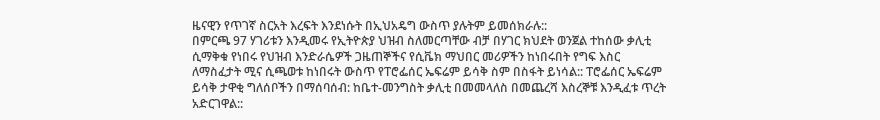ዜናዊን የጥገኛ ስርአት እረፍት እንደነሱት በኢህአዴግ ውስጥ ያሉትም ይመሰክራሉ::
በምርጫ 97 ሃገሪቱን እንዲመሩ የኢትዮጵያ ህዝብ ስለመርጣቸው ብቻ በሃገር ክህደት ወንጀል ተከሰው ቃሊቲ ሲማቅቁ የነበሩ የህዝብ እንድራሴዎች ጋዜጠኞችና የሲቬክ ማህበር መሪዎችን ከነበሩበት የግፍ እስር ለማስፈታት ሚና ሲጫወቱ ከነበሩት ውስጥ የፐሮፌሰር ኤፍሬም ይሳቅ ስም በስፋት ይነሳል:: ፐሮፌሰር ኤፍሬም ይሳቅ ታዋቂ ግለሰቦችን በማሰባሰብ: ከቤተ-መንግስት ቃሊቲ በመመላለስ በመጨረሻ እስረኞቹ እንዲፈቱ ጥረት አድርገዋል::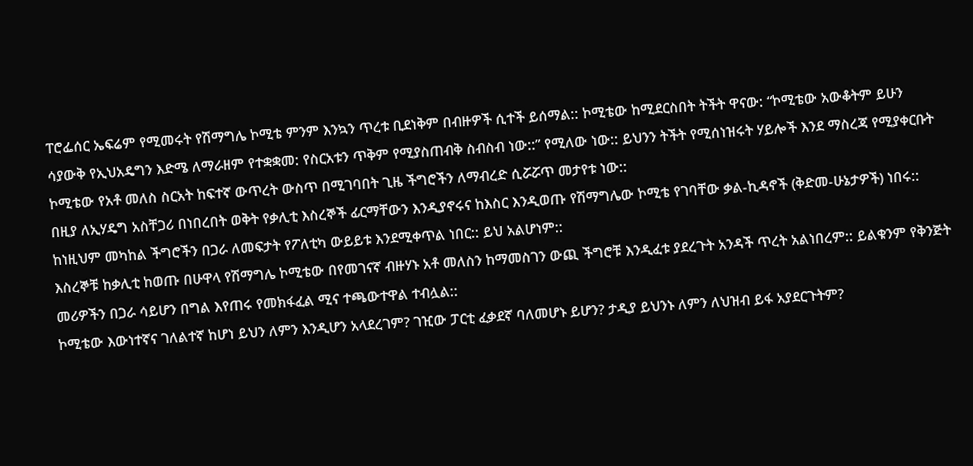ፐሮፌሰር ኤፍሬም የሚመሩት የሽማግሌ ኮሚቴ ምንም እንኳን ጥረቱ ቢደነቅም በብዙዎች ሲተች ይሰማል:: ኮሚቴው ከሚደርስበት ትችት ዋናው: “ኮሚቴው አውቆትም ይሁን ሳያውቅ የኢህአዴግን እድሜ ለማራዘም የተቋቋመ: የስርአቱን ጥቅም የሚያስጠብቅ ስብስብ ነው::” የሚለው ነው:: ይህንን ትችት የሚሰነዝሩት ሃይሎች እንደ ማስረጃ የሚያቀርቡት ኮሚቴው የአቶ መለስ ስርአት ከፍተኛ ውጥረት ውስጥ በሚገባበት ጊዜ ችግሮችን ለማብረድ ሲሯሯጥ መታየቱ ነው::
በዚያ ለኢሃዴግ አስቸጋሪ በነበረበት ወቅት የቃሊቲ እስረኞች ፊርማቸውን እንዲያኖሩና ከእስር እንዲወጡ የሽማግሌው ኮሚቴ የገባቸው ቃል-ኪዳኖች (ቅድመ-ሁኔታዎች) ነበሩ:: ከነዚህም መካከል ችግሮችን በጋራ ለመፍታት የፖለቲካ ውይይቱ እንደሚቀጥል ነበር:: ይህ አልሆነም::
እስረኞቹ ከቃሊቲ ከወጡ በሁዋላ የሽማግሌ ኮሚቴው በየመገናኛ ብዙሃኑ አቶ መለስን ከማመስገን ውጪ ችግሮቹ እንዲፈቱ ያደረጉት አንዳች ጥረት አልነበረም:: ይልቁንም የቅንጅት መሪዎችን በጋራ ሳይሆን በግል እየጠሩ የመክፋፈል ሚና ተጫውተዋል ተብሏል::
ኮሚቴው እውነተኛና ገለልተኛ ከሆነ ይህን ለምን እንዲሆን አላደረገም? ገዢው ፓርቲ ፈቃደኛ ባለመሆኑ ይሆን? ታዲያ ይህንኑ ለምን ለህዝብ ይፋ አያደርጉትም?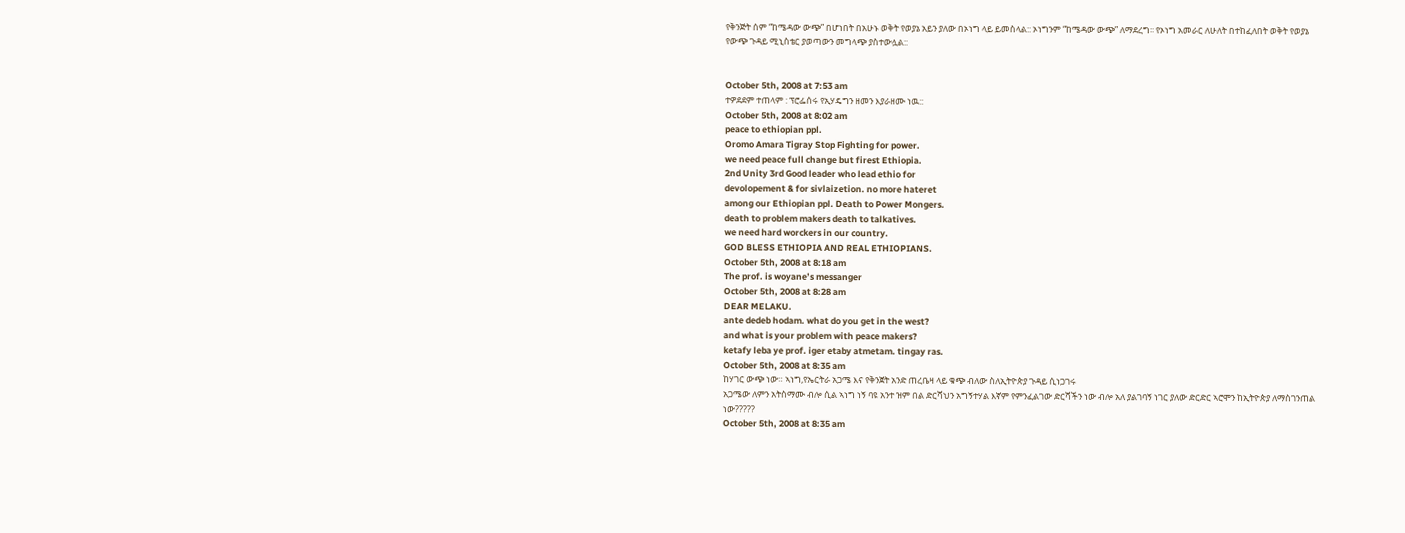የቅንጅት ሰም “ከሜዳው ውጭ” በሆነበት በአሁኑ ወቅት የወያኔ አይን ያለው በኦነግ ላይ ይመስላል:: ኦነግንም “ከሜዳው ውጭ” ለማደረግ፡፡ የኦነግ አመራር ለሁለት በተከፈለበት ወቅት የወያኔ የውጭ ጉዳይ ሚኒስቴር ያወጣውን መግላጭ ያስተውሏል::


October 5th, 2008 at 7:53 am
ተዎደደም ተጠላም : ፕሮፌሰሩ የኢሃዴግን ዘመን እያራዘሙ ነዉ::
October 5th, 2008 at 8:02 am
peace to ethiopian ppl.
Oromo Amara Tigray Stop Fighting for power.
we need peace full change but firest Ethiopia.
2nd Unity 3rd Good leader who lead ethio for
devolopement & for sivlaizetion. no more hateret
among our Ethiopian ppl. Death to Power Mongers.
death to problem makers death to talkatives.
we need hard worckers in our country.
GOD BLESS ETHIOPIA AND REAL ETHIOPIANS.
October 5th, 2008 at 8:18 am
The prof. is woyane’s messanger
October 5th, 2008 at 8:28 am
DEAR MELAKU.
ante dedeb hodam. what do you get in the west?
and what is your problem with peace makers?
ketafy leba ye prof. iger etaby atmetam. tingay ras.
October 5th, 2008 at 8:35 am
ከሃገር ውጭ ነው። ኣነግ,የኤርትራ አጋሜ እና የቅንጀት አንድ ጠረቤዛ ላይ ቁጭ ብለው ስለኢትዮጵያ ጉዳይ ሲነጋገሩ
አጋሜው ለምን አትስማሙ ብሎ ሲል ኣነግ ነኝ ባዩ አንተ ዝም በል ድርሻህን አግኝተሃል እኛም የምንፈልገው ድርሻችን ነው ብሎ አለ ያልገባኝ ነገር ያለው ድርድር ኣሮሞን ከኢትዮጵያ ለማስገንጠል ነው?????
October 5th, 2008 at 8:35 am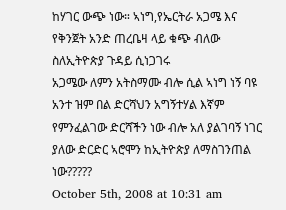ከሃገር ውጭ ነው። ኣነግ,የኤርትራ አጋሜ እና የቅንጀት አንድ ጠረቤዛ ላይ ቁጭ ብለው ስለኢትዮጵያ ጉዳይ ሲነጋገሩ
አጋሜው ለምን አትስማሙ ብሎ ሲል ኣነግ ነኝ ባዩ አንተ ዝም በል ድርሻህን አግኝተሃል እኛም የምንፈልገው ድርሻችን ነው ብሎ አለ ያልገባኝ ነገር ያለው ድርድር ኣሮሞን ከኢትዮጵያ ለማስገንጠል ነው?????
October 5th, 2008 at 10:31 am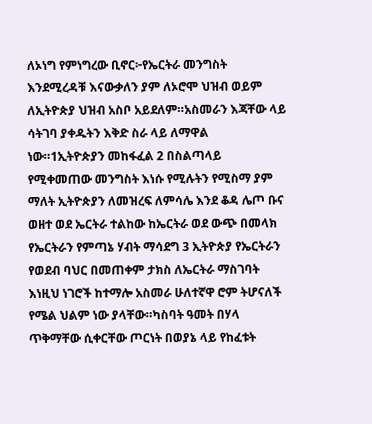ለኦነግ የምነግረው ቢኖር፦የኤርትራ መንግስት እንደሚረዳቹ እናውቃለን ያም ለኦሮሞ ህዝብ ወይም ለኢትዮጵያ ህዝብ አስቦ አይደለም።አስመራን እጃቸው ላይ ሳትገባ ያቀዱትን እቅድ ስራ ላይ ለማዋል ነው።1ኢትዮጵያን መከፋፈል 2 በስልጣላይ የሚቀመጠው መንግስት እነሱ የሚሉትን የሚስማ ያም ማለት ኢትዮጵያን ለመዝረፍ ለምሳሌ እንደ ቆዳ ሌጦ ቡና ወዘተ ወደ ኤርትራ ተልከው ከኤርትራ ወደ ውጭ በመላክ የኤርትራን የምጣኔ ሃብት ማሳደግ 3 ኢትዮጵያ የኤርትራን የወደብ ባህር በመጠቀም ታክስ ለኤርትራ ማስገባት እነዚህ ነገሮች ከተማሎ አስመራ ሁለተኛዋ ሮም ትሆናለች የሜል ህልም ነው ያላቸው።ካስባት ዓመት በሃላ ጥቅማቸው ሲቀርቸው ጦርነት በወያኔ ላይ የከፈቱት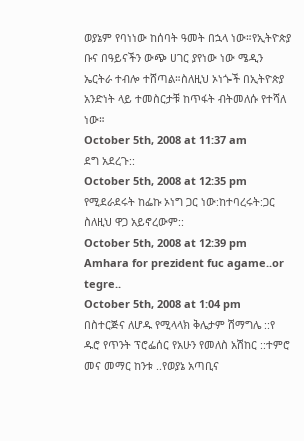ወያኔም የባነነው ከሰባት ዓመት በኋላ ነው።የኢትዮጵያ ቡና በዓይናችን ውጭ ሀገር ያየነው ነው ሜዲን ኤርትራ ተብሎ ተሸጣል።ስለዚህ ኦነጐች በኢትዮጵያ አንድነት ላይ ተመስርታቹ ከጥፋት ብትመለሱ የተሻለ ነው።
October 5th, 2008 at 11:37 am
ደግ አደረጉ::
October 5th, 2008 at 12:35 pm
የሚደራደሩት ከፌኩ ኦነግ ጋር ነው:ከተባረሩት:ጋር ስለዚህ ዋጋ አይኖረውም::
October 5th, 2008 at 12:39 pm
Amhara for prezident fuc agame..or tegre..
October 5th, 2008 at 1:04 pm
በስተርጅና ለሆዱ የሚላላክ ቅሌታም ሽማግሌ ::የ ዱሮ የጥንት ፕሮፌሰር የአሁን የመለስ አሽከር ::ተምሮ መና መማር ከንቱ ..የወያኔ አጣቢና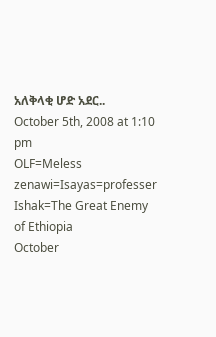አለቅላቂ ሆድ አደር..
October 5th, 2008 at 1:10 pm
OLF=Meless zenawi=Isayas=professer Ishak=The Great Enemy of Ethiopia
October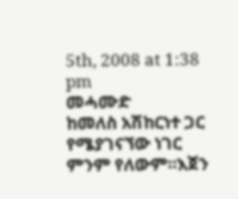5th, 2008 at 1:38 pm
መሓሙድ
ከመለስ አሽከርነተ ጋር የሜያገናኘው ነገር ምንም የለውም።እጀን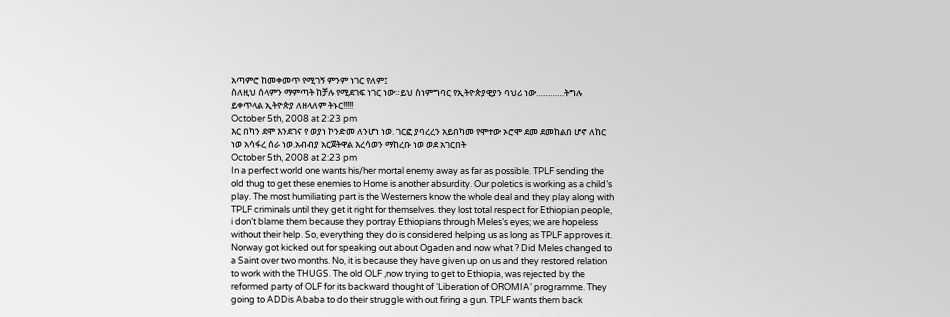አጣምሮ ከመቀመጥ የሚገኝ ምንም ነገር የለም፤
ስለዚህ ሰላምን ማምጣት ከቻሉ የሚደገፍ ነገር ነው።ይህ ስነምግባር የኢትዮጵያዊያን ባህሪ ነው…………ትግሉ ይቀጥላል ኢትዮጵያ ለዘላለም ትኑር!!!!!
October 5th, 2008 at 2:23 pm
እር በካን ደሞ እንደገና የ ወያነ ኮንድመ ለንሆነ ነወ. ገርፎ ያባረረን አይበካመ የሞተው ኦሮሞ ደመ ደመከልበ ሆኖ ለከር ነወ አሳፋረ ሰራ ነወ.አብብያ አርጀትዋል እረሳወን ማከረቡ ነወ ወደ አገርበት
October 5th, 2008 at 2:23 pm
In a perfect world one wants his/her mortal enemy away as far as possible. TPLF sending the old thug to get these enemies to Home is another absurdity. Our poletics is working as a child’s play. The most humiliating part is the Westerners know the whole deal and they play along with TPLF criminals until they get it right for themselves. they lost total respect for Ethiopian people, i don’t blame them because they portray Ethiopians through Meles’s eyes; we are hopeless without their help. So, everything they do is considered helping us as long as TPLF approves it. Norway got kicked out for speaking out about Ogaden and now what ? Did Meles changed to a Saint over two months. No, it is because they have given up on us and they restored relation to work with the THUGS. The old OLF ,now trying to get to Ethiopia, was rejected by the reformed party of OLF for its backward thought of ‘Liberation of OROMIA’ programme. They going to ADDis Ababa to do their struggle with out firing a gun. TPLF wants them back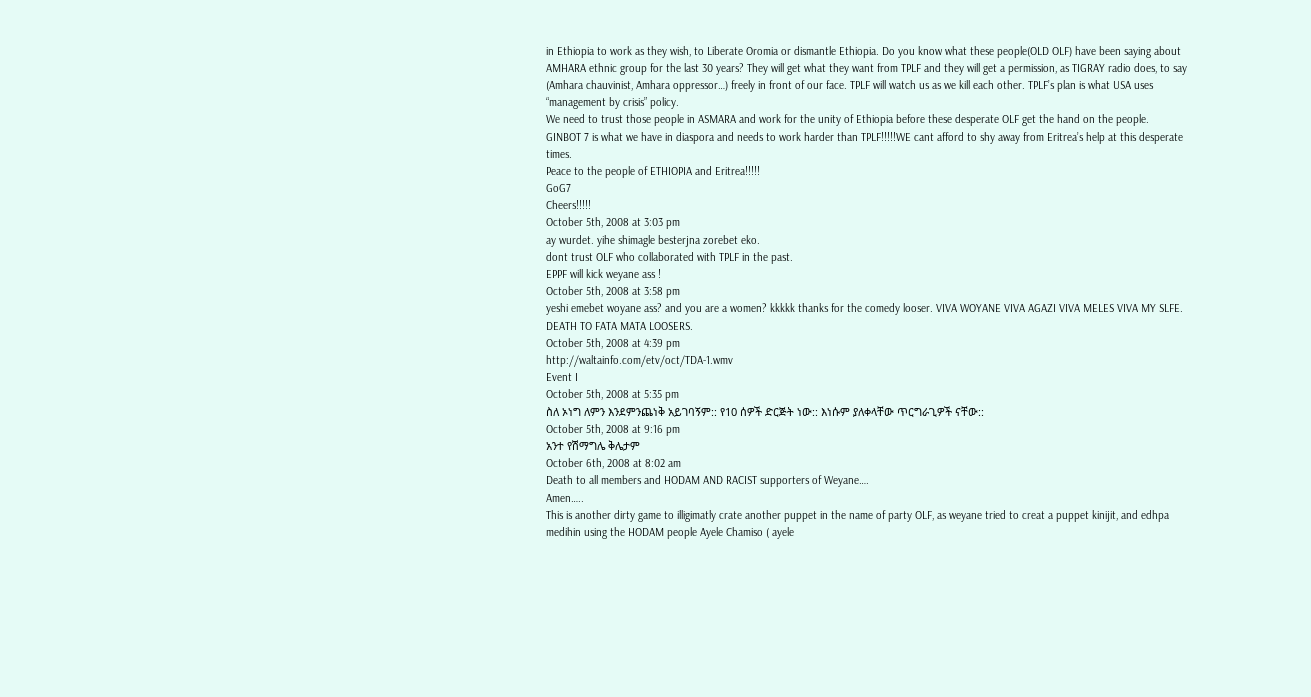in Ethiopia to work as they wish, to Liberate Oromia or dismantle Ethiopia. Do you know what these people(OLD OLF) have been saying about AMHARA ethnic group for the last 30 years? They will get what they want from TPLF and they will get a permission, as TIGRAY radio does, to say (Amhara chauvinist, Amhara oppressor…) freely in front of our face. TPLF will watch us as we kill each other. TPLF’s plan is what USA uses “management by crisis” policy.
We need to trust those people in ASMARA and work for the unity of Ethiopia before these desperate OLF get the hand on the people.
GINBOT 7 is what we have in diaspora and needs to work harder than TPLF!!!!!WE cant afford to shy away from Eritrea’s help at this desperate times.
Peace to the people of ETHIOPIA and Eritrea!!!!!
GoG7
Cheers!!!!!
October 5th, 2008 at 3:03 pm
ay wurdet. yihe shimagle besterjna zorebet eko.
dont trust OLF who collaborated with TPLF in the past.
EPPF will kick weyane ass !
October 5th, 2008 at 3:58 pm
yeshi emebet woyane ass? and you are a women? kkkkk thanks for the comedy looser. VIVA WOYANE VIVA AGAZI VIVA MELES VIVA MY SLFE.
DEATH TO FATA MATA LOOSERS.
October 5th, 2008 at 4:39 pm
http://waltainfo.com/etv/oct/TDA-1.wmv
Event I
October 5th, 2008 at 5:35 pm
ስለ ኦነግ ለምን እንደምንጨነቅ አይገባኝም:: የ10 ሰዎች ድርጅት ነው:: እነሱም ያለቀላቸው ጥርግራጊዎች ናቸው::
October 5th, 2008 at 9:16 pm
አንተ የሽማግሌ ቅሌታም
October 6th, 2008 at 8:02 am
Death to all members and HODAM AND RACIST supporters of Weyane….
Amen…..
This is another dirty game to illigimatly crate another puppet in the name of party OLF, as weyane tried to creat a puppet kinijit, and edhpa medihin using the HODAM people Ayele Chamiso ( ayele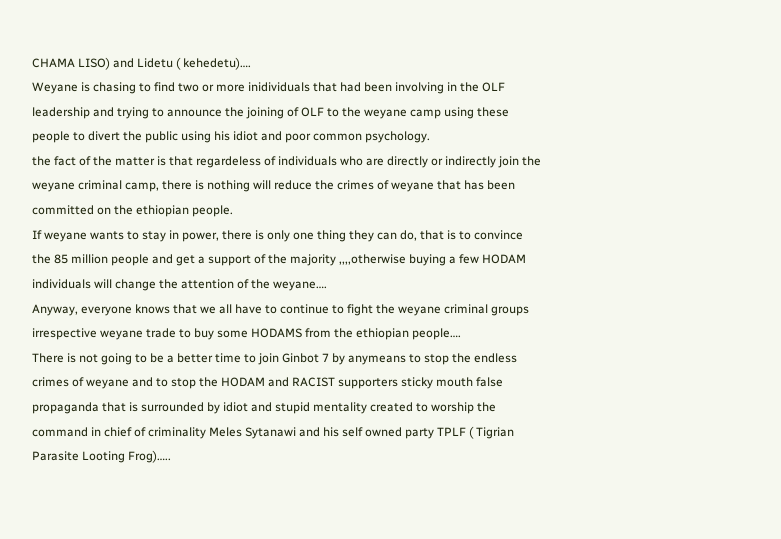CHAMA LISO) and Lidetu ( kehedetu)….
Weyane is chasing to find two or more inidividuals that had been involving in the OLF leadership and trying to announce the joining of OLF to the weyane camp using these people to divert the public using his idiot and poor common psychology.
the fact of the matter is that regardeless of individuals who are directly or indirectly join the weyane criminal camp, there is nothing will reduce the crimes of weyane that has been committed on the ethiopian people.
If weyane wants to stay in power, there is only one thing they can do, that is to convince the 85 million people and get a support of the majority ,,,,otherwise buying a few HODAM individuals will change the attention of the weyane….
Anyway, everyone knows that we all have to continue to fight the weyane criminal groups irrespective weyane trade to buy some HODAMS from the ethiopian people….
There is not going to be a better time to join Ginbot 7 by anymeans to stop the endless crimes of weyane and to stop the HODAM and RACIST supporters sticky mouth false propaganda that is surrounded by idiot and stupid mentality created to worship the command in chief of criminality Meles Sytanawi and his self owned party TPLF ( Tigrian Parasite Looting Frog)…..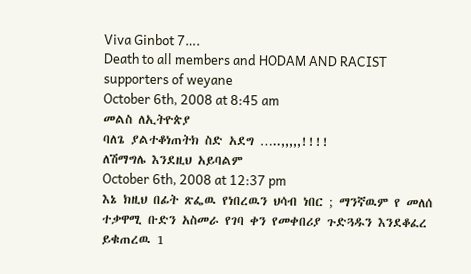Viva Ginbot 7….
Death to all members and HODAM AND RACIST supporters of weyane
October 6th, 2008 at 8:45 am
መልስ ለኢትዮጵያ
ባለጌ ያልተቆነጠትክ ስድ አደግ …..,,,,,!!!!
ለሽማግሌ እንደዚህ አይባልም
October 6th, 2008 at 12:37 pm
እኔ ክዚህ በፊት ጽፌዉ የነበረዉን ህሳብ ነበር ; ማንኛዉም የ መለሰ ተቃዋሚ ቡድን አስመራ የገባ ቀን የመቀበሪያ ጉድጓዱን እንደቆፈረ ይቁጠረዉ 1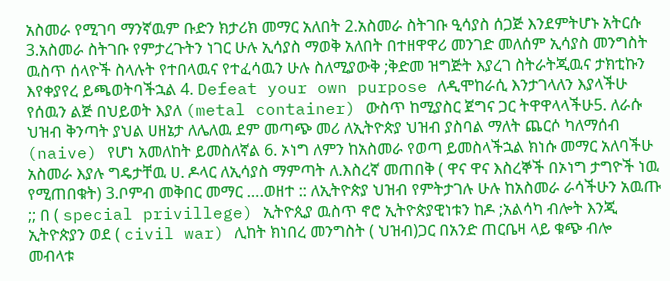አስመራ የሚገባ ማንኛዉም ቡድን ክታሪክ መማር አለበት 2.አስመራ ስትገቡ ዒሳያስ ሰጋጅ እንደምትሆኑ አትርሱ 3.አስመራ ስትገቡ የምታረጉትን ነገር ሁሉ ኢሳያስ ማወቅ አለበት በተዘዋዋሪ መንገድ መለሰም ኢሳያስ መንግስት ዉስጥ ሰላዮች ስላሉት የተበላዉና የተፈሳዉን ሁሉ ስለሚያውቅ ;ቅድመ ዝግጅት እያረገ ስትራትጂዉና ታክቲኩን እየቀያየረ ይጫወትባችኋል 4. Defeat your own purpose ለዲሞከራሲ እንታገላለን እያላችሁ የሰዉን ልጅ በህይወት እያለ (metal container) ውስጥ ከሚያስር ጀግና ጋር ትዋዋላላችሁ5. ለራሱ ህዝብ ቅንጣት ያህል ሀዘኔታ ለሌለዉ ደም መጣጭ መሪ ለኢትዮጵያ ህዝብ ያስባል ማለት ጨርሶ ካለማሰብ (naive) የሆነ አመለከት ይመስለኛል 6. ኦነግ ለምን ከአስመራ የወጣ ይመስላችኋል ክነሱ መማር አለባችሁ አስመራ እያሉ ግዴታቸዉ ሀ. ዶላር ለኢሳያስ ማምጣት ለ.እስረኛ መጠበቅ ( ዋና ዋና እስረኞች በኦነግ ታግዮች ነዉ የሚጠበቁት) 3.ቦምብ መቅበር መማር ….ወዘተ :: ለኢትዮጵያ ህዝብ የምትታገሉ ሁሉ ከአስመራ ራሳችሁን አዉጡ ;; በ ( special privillege) ኢትዮጲያ ዉስጥ ኖሮ ኢትዮጵያዊነቱን ከዶ ;አልሳካ ብሎት እንጂ ኢትዮጵያን ወደ ( civil war) ሊከት ክነበረ መንግስት ( ህዝብ)ጋር በአንድ ጠርቤዛ ላይ ቁጭ ብሎ መብላቱ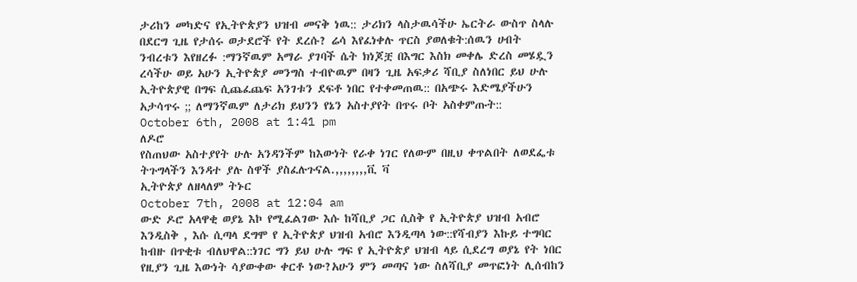ታሪከን መካድና የኢትዮጵያን ህዝብ መናቅ ነዉ:: ታሪክን ላስታዉሳችሁ ኤርትራ ውስጥ ስላሉ በደርግ ጊዜ የታሰሩ ወታደሮች የት ደረሱ? ሬሳ እየፈነቀሉ ጥርስ ያወለቁት:ሰዉን ሀብት ንብረቱን እየዘረፉ :ማንኛዉም አማራ ያገባች ሴት ክነጆቿ በእግር እስክ መቀሌ ድረስ መሄዷን ረሳችሁ ወይ አሁን ኢትዮጵያ መንግስ ተብዮዉም በዛን ጊዜ አፍቃሪ ሻቢያ ስለነበር ይህ ሁሉ ኢትዮጵያዊ በግፍ ሲጨፈጨፍ አንገቱን ደፍቶ ነበር የተቀመጠዉ:: በአጭሩ እድሜያችሁን አታሳጥሩ ;; ለማንኛዉም ለታሪክ ይህንን የኔን አስተያየት በጥሩ ቦት አስቀምጡት::
October 6th, 2008 at 1:41 pm
ለዶሮ
የስጠህው አስተያየት ሁሉ አንዳንችም ከእውነት የራቀ ነገር የለውም በዚህ ቀጥልበት ለወደፌቱ ትጉግላችን እንዳተ ያሉ ስዋች ያስፈሉጉናል.,,,,,,,,ቪ ቫ
ኢትዮጵያ ለዘላለም ትኑር
October 7th, 2008 at 12:04 am
ውድ ዶሮ አላዋቂ ወያኔ እኮ የሚፈልገው እሱ ከሻቢያ ጋር ሲስቅ የ ኢትዮጵያ ህዝብ አብሮ እንዲስቅ , እሱ ሲጣላ ደግሞ የ ኢትዮጵያ ህዝብ አብሮ እንዲጣላ ነው::የሻብያን እኩይ ተግባር ከብዙ በጥቂቱ ብለህዋል::ነገር ግን ይህ ሁሉ ግፍ የ ኢትዮጵያ ህዝብ ላይ ሲደረግ ወያኔ የት ነበር የዚያን ጊዜ እውነት ሳያውቀው ቀርቶ ነው?አሁን ምን መጣና ነው ስለሻቢያ መጥፎነት ሊሰብከን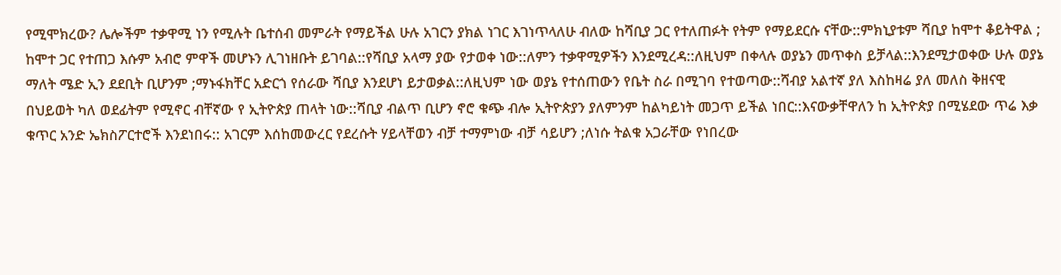የሚሞክረው? ሌሎችም ተቃዋሚ ነን የሚሉት ቤተሰብ መምራት የማይችል ሁሉ አገርን ያክል ነገር እገነጥላለሁ ብለው ከሻቢያ ጋር የተለጠፉት የትም የማይደርሱ ናቸው::ምክኒያቱም ሻቢያ ከሞተ ቆይትዋል ; ከሞተ ጋር የተጠጋ እሱም አብሮ ምዋች መሆኑን ሊገነዘቡት ይገባል::የሻቢያ አላማ ያው የታወቀ ነው::ለምን ተቃዋሚዎችን እንደሚረዳ::ለዚህም በቀላሉ ወያኔን መጥቀስ ይቻላል::እንደሚታወቀው ሁሉ ወያኔ ማለት ሜድ ኢን ደደቢት ቢሆንም ;ማኑፋክቸር አድርጎ የሰራው ሻቢያ እንደሆነ ይታወቃል::ለዚህም ነው ወያኔ የተሰጠውን የቤት ስራ በሚገባ የተወጣው::ሻብያ አልተኛ ያለ እስከዛሬ ያለ መለስ ቅዘናዊ በህይወት ካለ ወደፊትም የሚኖር ብቸኛው የ ኢትዮጵያ ጠላት ነው::ሻቢያ ብልጥ ቢሆን ኖሮ ቁጭ ብሎ ኢትዮጵያን ያለምንም ከልካይነት መጋጥ ይችል ነበር::እናውቃቸዋለን ከ ኢትዮጵያ በሚሄደው ጥሬ እቃ ቁጥር አንድ ኤክስፖርተሮች እንደነበሩ:: አገርም እሰከመውረር የደረሱት ሃይላቸወን ብቻ ተማምነው ብቻ ሳይሆን ;ለነሱ ትልቁ አጋራቸው የነበረው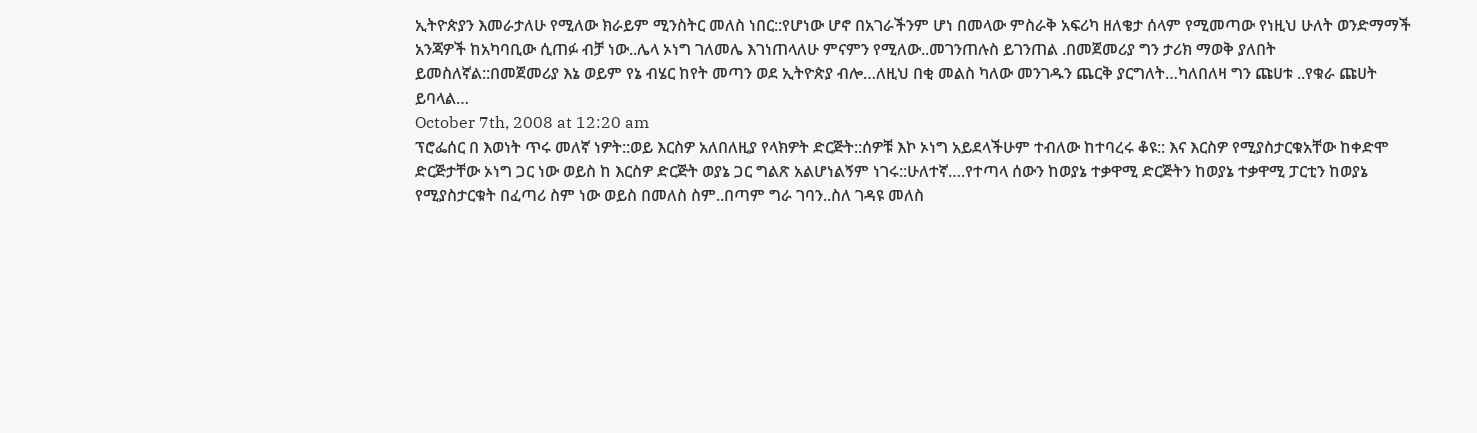ኢትዮጵያን እመራታለሁ የሚለው ክራይም ሚንስትር መለስ ነበር::የሆነው ሆኖ በአገራችንም ሆነ በመላው ምስራቅ አፍሪካ ዘለቄታ ሰላም የሚመጣው የነዚህ ሁለት ወንድማማች አንጃዎች ከአካባቢው ሲጠፉ ብቻ ነው..ሌላ ኦነግ ገለመሌ እገነጠላለሁ ምናምን የሚለው..መገንጠሉስ ይገንጠል .በመጀመሪያ ግን ታሪክ ማወቅ ያለበት ይመስለኛል::በመጀመሪያ እኔ ወይም የኔ ብሄር ከየት መጣን ወደ ኢትዮጵያ ብሎ…ለዚህ በቂ መልስ ካለው መንገዱን ጨርቅ ያርግለት…ካለበለዛ ግን ጩሀቱ ..የቁራ ጩሀት ይባላል…
October 7th, 2008 at 12:20 am
ፕሮፌሰር በ እወነት ጥሩ መለኛ ነዎት::ወይ እርስዎ አለበለዚያ የላክዎት ድርጅት::ሰዎቹ እኮ ኦነግ አይደላችሁም ተብለው ከተባረሩ ቆዩ:: እና እርስዎ የሚያስታርቁአቸው ከቀድሞ ድርጅታቸው ኦነግ ጋር ነው ወይስ ከ እርስዎ ድርጅት ወያኔ ጋር ግልጽ አልሆነልኝም ነገሩ::ሁለተኛ….የተጣላ ሰውን ከወያኔ ተቃዋሚ ድርጅትን ከወያኔ ተቃዋሚ ፓርቲን ከወያኔ የሚያስታርቁት በፈጣሪ ስም ነው ወይስ በመለስ ስም..በጣም ግራ ገባን..ስለ ገዳዩ መለስ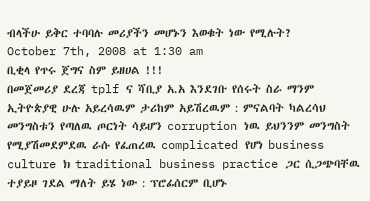ብላችሁ ይቅር ተባባሉ መሪያችን መሆኑን እወቁት ነው የሚሉት?
October 7th, 2008 at 1:30 am
ቢቂላ የጥሩ ጀግና ስም ይዘሀል !!!
በመጀመሪያ ደረጃ tplf ና ሻቢያ አ.አ እንደገቡ የሰሩት ስራ ማንም ኢትዮጵያዊ ሁሉ አይረሳዉም ታሪከም አይሽረዉም : ምናልባት ካልረሳህ መንግስቱን የጣለዉ ጦርነት ሳይሆን corruption ነዉ ይህንንም መንግስት የሚያሽመደምደዉ ራሱ የፈጠረዉ complicated የሆነ business culture ክ traditional business practice ጋር ሲጋጭባቸዉ ተያይዞ ገደል ማለት ይሄ ነው : ፕሮፊሰርም ቢሆኑ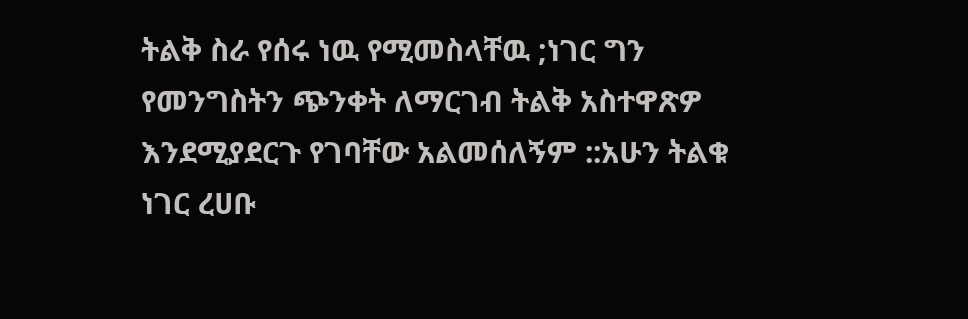ትልቅ ስራ የሰሩ ነዉ የሚመስላቸዉ ;ነገር ግን የመንግስትን ጭንቀት ለማርገብ ትልቅ አስተዋጽዎ እንደሚያደርጉ የገባቸው አልመሰለኝም ::አሁን ትልቁ ነገር ረሀቡ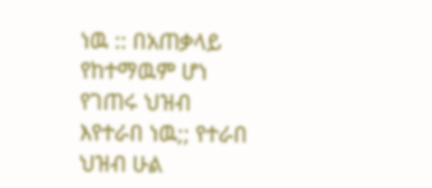ነዉ :: በአጠቃላይ የከተማዉም ሆነ የገጠሩ ህዝብ እየተራበ ነዉ;; የተራበ ህዝብ ሁል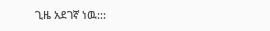ጊዜ አደገኛ ነዉ:::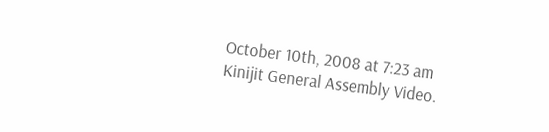October 10th, 2008 at 7:23 am
Kinijit General Assembly Video.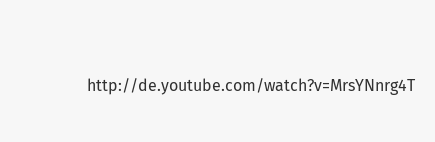http://de.youtube.com/watch?v=MrsYNnrg4T